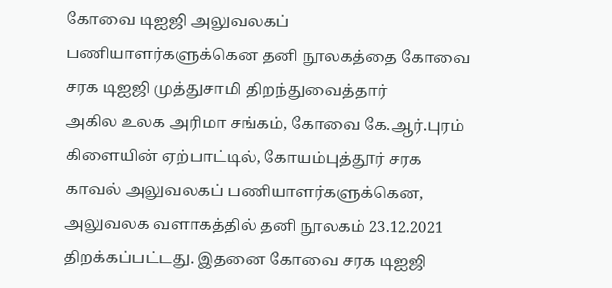கோவை டிஐஜி அலுவலகப் பணியாளர்களுக்கென தனி நூலகத்தை கோவை சரக டிஐஜி முத்துசாமி திறந்துவைத்தார்
அகில உலக அரிமா சங்கம், கோவை கே.ஆர்.புரம் கிளையின் ஏற்பாட்டில், கோயம்புத்தூர் சரக காவல் அலுவலகப் பணியாளர்களுக்கென, அலுவலக வளாகத்தில் தனி நூலகம் 23.12.2021 திறக்கப்பட்டது. இதனை கோவை சரக டிஐஜி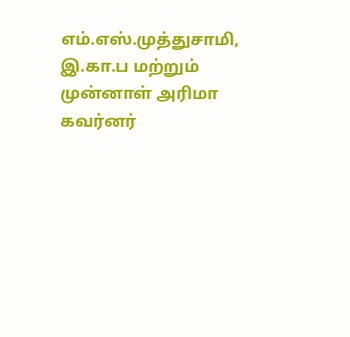எம்.எஸ்.முத்துசாமி, இ.கா.ப மற்றும் முன்னாள் அரிமா கவர்னர்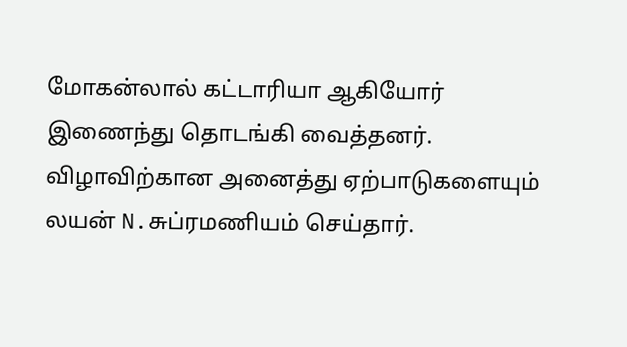மோகன்லால் கட்டாரியா ஆகியோர் இணைந்து தொடங்கி வைத்தனர்.
விழாவிற்கான அனைத்து ஏற்பாடுகளையும் லயன் N.சுப்ரமணியம் செய்தார்.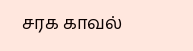சரக காவல்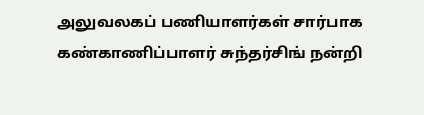அலுவலகப் பணியாளர்கள் சார்பாக கண்காணிப்பாளர் சுந்தர்சிங் நன்றி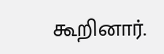கூறினார்.